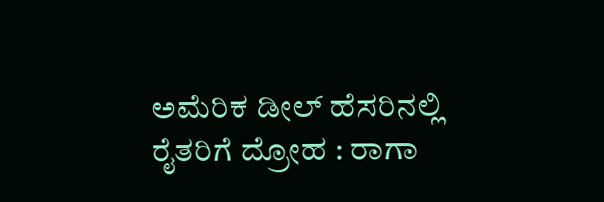ಅಮೆರಿಕ ಡೀಲ್‌ ಹೆಸರಿನಲ್ಲಿ ರೈತರಿಗೆ ದ್ರೋಹ : ರಾಗಾ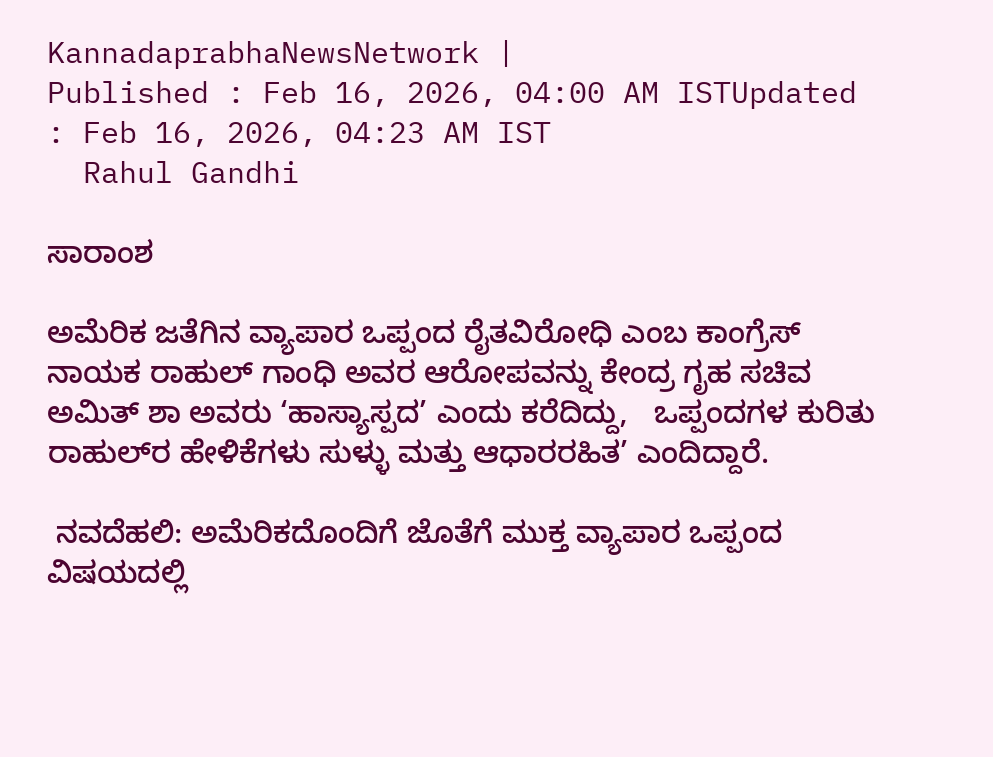KannadaprabhaNewsNetwork |
Published : Feb 16, 2026, 04:00 AM ISTUpdated : Feb 16, 2026, 04:23 AM IST
  Rahul Gandhi

ಸಾರಾಂಶ

ಅಮೆರಿಕ ಜತೆಗಿನ ವ್ಯಾಪಾರ ಒಪ್ಪಂದ ರೈತವಿರೋಧಿ ಎಂಬ ಕಾಂಗ್ರೆಸ್‌ ನಾಯಕ ರಾಹುಲ್‌ ಗಾಂಧಿ ಅವರ ಆರೋಪವನ್ನು ಕೇಂದ್ರ ಗೃಹ ಸಚಿವ ಅಮಿತ್‌ ಶಾ ಅವರು ‘ಹಾಸ್ಯಾಸ್ಪದ’ ಎಂದು ಕರೆದಿದ್ದು,   ಒಪ್ಪಂದಗಳ ಕುರಿತು ರಾಹುಲ್‌ರ ಹೇಳಿಕೆಗಳು ಸುಳ್ಳು ಮತ್ತು ಆಧಾರರಹಿತ’ ಎಂದಿದ್ದಾರೆ.

 ನವದೆಹಲಿ: ಅಮೆರಿಕದೊಂದಿಗೆ ಜೊತೆಗೆ ಮುಕ್ತ ವ್ಯಾಪಾರ ಒಪ್ಪಂದ ವಿಷಯದಲ್ಲಿ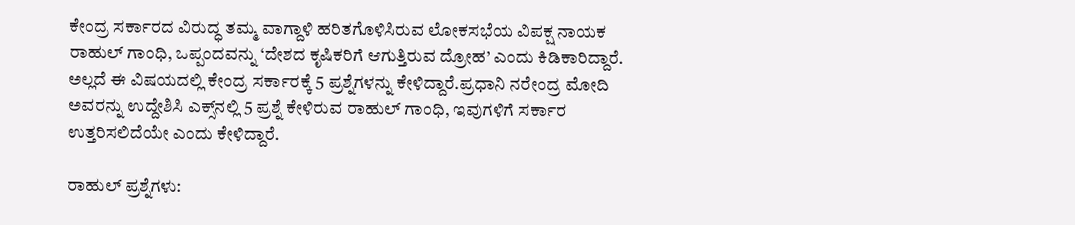ಕೇಂದ್ರ ಸರ್ಕಾರದ ವಿರುದ್ಧ ತಮ್ಮ ವಾಗ್ದಾಳಿ ಹರಿತಗೊಳಿಸಿರುವ ಲೋಕಸಭೆಯ ವಿಪಕ್ಷ ನಾಯಕ ರಾಹುಲ್‌ ಗಾಂಧಿ, ಒಪ್ಪಂದವನ್ನು ‘ದೇಶದ ಕೃಷಿಕರಿಗೆ ಆಗುತ್ತಿರುವ ದ್ರೋಹ’ ಎಂದು ಕಿಡಿಕಾರಿದ್ದಾರೆ. ಅಲ್ಲದೆ ಈ ವಿಷಯದಲ್ಲಿ ಕೇಂದ್ರ ಸರ್ಕಾರಕ್ಕೆ 5 ಪ್ರಶ್ನೆಗಳನ್ನು ಕೇಳಿದ್ದಾರೆ.ಪ್ರಧಾನಿ ನರೇಂದ್ರ ಮೋದಿ ಅವರನ್ನು ಉದ್ದೇಶಿಸಿ ಎಕ್ಸ್‌ನಲ್ಲಿ 5 ಪ್ರಶ್ನೆ ಕೇಳಿರುವ ರಾಹುಲ್‌ ಗಾಂಧಿ, ಇವುಗಳಿಗೆ ಸರ್ಕಾರ ಉತ್ತರಿಸಲಿದೆಯೇ ಎಂದು ಕೇಳಿದ್ದಾರೆ.

ರಾಹುಲ್‌ ಪ್ರಶ್ನೆಗಳು: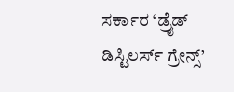ಸರ್ಕಾರ ‘ಡ್ರೈಡ್‌ ಡಿಸ್ಟಿಲರ್ಸ್‌ ಗ್ರೇನ್ಸ್‌’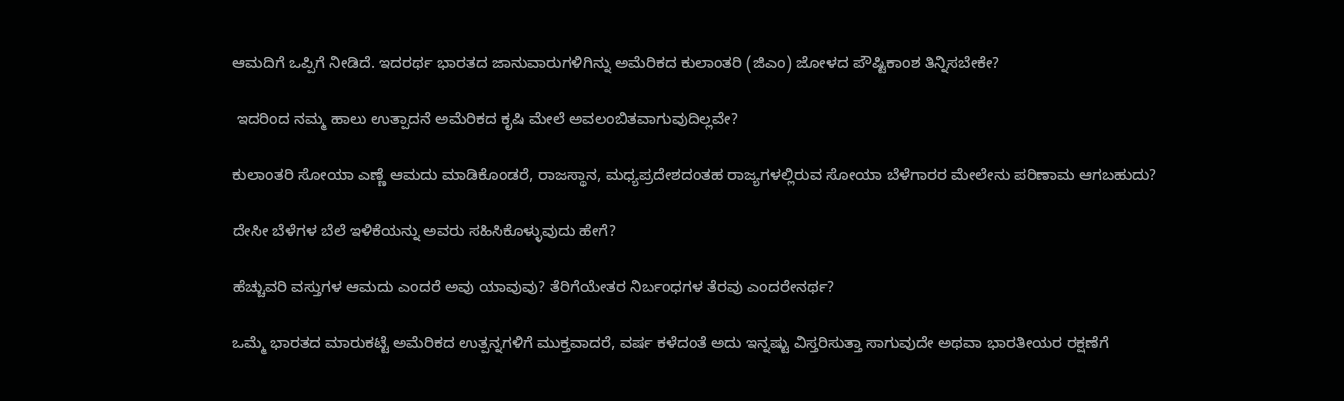ಆಮದಿಗೆ ಒಪ್ಪಿಗೆ ನೀಡಿದೆ. ಇದರರ್ಥ ಭಾರತದ ಜಾನುವಾರುಗಳಿಗಿನ್ನು ಅಮೆರಿಕದ ಕುಲಾಂತರಿ (ಜಿಎಂ) ಜೋಳದ ಪೌಷ್ಟಿಕಾಂಶ ತಿನ್ನಿಸಬೇಕೇ?

 ಇದರಿಂದ ನಮ್ಮ ಹಾಲು ಉತ್ಪಾದನೆ ಅಮೆರಿಕದ ಕೃಷಿ ಮೇಲೆ ಅವಲಂಬಿತವಾಗುವುದಿಲ್ಲವೇ?

ಕುಲಾಂತರಿ ಸೋಯಾ ಎಣ್ಣೆ ಆಮದು ಮಾಡಿಕೊಂಡರೆ, ರಾಜಸ್ಥಾನ, ಮಧ್ಯಪ್ರದೇಶದಂತಹ ರಾಜ್ಯಗಳಲ್ಲಿರುವ ಸೋಯಾ ಬೆಳೆಗಾರರ ಮೇಲೇನು ಪರಿಣಾಮ ಆಗಬಹುದು?

ದೇಸೀ ಬೆಳೆಗಳ ಬೆಲೆ ಇಳಿಕೆಯನ್ನು ಅವರು ಸಹಿಸಿಕೊಳ್ಳುವುದು ಹೇಗೆ?

ಹೆಚ್ಚುವರಿ ವಸ್ತುಗಳ ಆಮದು ಎಂದರೆ ಅವು ಯಾವುವು? ತೆರಿಗೆಯೇತರ ನಿರ್ಬಂಧಗಳ ತೆರವು ಎಂದರೇನರ್ಥ?

ಒಮ್ಮೆ ಭಾರತದ ಮಾರುಕಟ್ಟೆ ಅಮೆರಿಕದ ಉತ್ಪನ್ನಗಳಿಗೆ ಮುಕ್ತವಾದರೆ, ವರ್ಷ ಕಳೆದಂತೆ ಅದು ಇನ್ನಷ್ಟು ವಿಸ್ತರಿಸುತ್ತಾ ಸಾಗುವುದೇ ಅಥವಾ ಭಾರತೀಯರ ರಕ್ಷಣೆಗೆ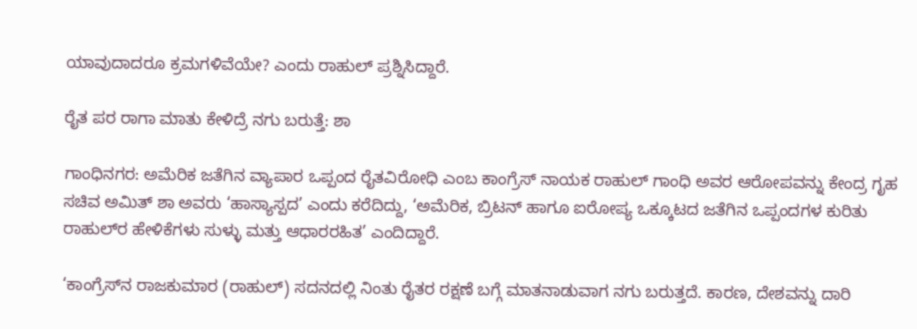ಯಾವುದಾದರೂ ಕ್ರಮಗಳಿವೆಯೇ? ಎಂದು ರಾಹುಲ್‌ ಪ್ರಶ್ನಿಸಿದ್ದಾರೆ.

ರೈತ ಪರ ರಾಗಾ ಮಾತು ಕೇಳಿದ್ರೆ ನಗು ಬರುತ್ತೆ: ಶಾ

ಗಾಂಧಿನಗರ: ಅಮೆರಿಕ ಜತೆಗಿನ ವ್ಯಾಪಾರ ಒಪ್ಪಂದ ರೈತವಿರೋಧಿ ಎಂಬ ಕಾಂಗ್ರೆಸ್‌ ನಾಯಕ ರಾಹುಲ್‌ ಗಾಂಧಿ ಅವರ ಆರೋಪವನ್ನು ಕೇಂದ್ರ ಗೃಹ ಸಚಿವ ಅಮಿತ್‌ ಶಾ ಅವರು ‘ಹಾಸ್ಯಾಸ್ಪದ’ ಎಂದು ಕರೆದಿದ್ದು, ‘ಅಮೆರಿಕ, ಬ್ರಿಟನ್‌ ಹಾಗೂ ಐರೋಪ್ಯ ಒಕ್ಕೂಟದ ಜತೆಗಿನ ಒಪ್ಪಂದಗಳ ಕುರಿತು ರಾಹುಲ್‌ರ ಹೇಳಿಕೆಗಳು ಸುಳ್ಳು ಮತ್ತು ಆಧಾರರಹಿತ’ ಎಂದಿದ್ದಾರೆ.

‘ಕಾಂಗ್ರೆಸ್‌ನ ರಾಜಕುಮಾರ (ರಾಹುಲ್‌) ಸದನದಲ್ಲಿ ನಿಂತು ರೈತರ ರಕ್ಷಣೆ ಬಗ್ಗೆ ಮಾತನಾಡುವಾಗ ನಗು ಬರುತ್ತದೆ. ಕಾರಣ, ದೇಶವನ್ನು ದಾರಿ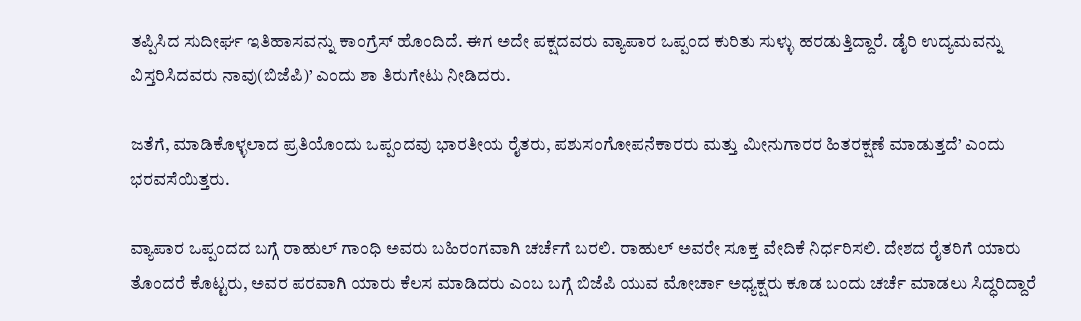ತಪ್ಪಿಸಿದ ಸುದೀರ್ಘ ಇತಿಹಾಸವನ್ನು ಕಾಂಗ್ರೆಸ್‌ ಹೊಂದಿದೆ. ಈಗ ಅದೇ ಪಕ್ಷದವರು ವ್ಯಾಪಾರ ಒಪ್ಪಂದ ಕುರಿತು ಸುಳ್ಳು ಹರಡುತ್ತಿದ್ದಾರೆ. ಡೈರಿ ಉದ್ಯಮವನ್ನು ವಿಸ್ತರಿಸಿದವರು ನಾವು(ಬಿಜೆಪಿ)’ ಎಂದು ಶಾ ತಿರುಗೇಟು ನೀಡಿದರು.

ಜತೆಗೆ, ಮಾಡಿಕೊಳ್ಳಲಾದ ಪ್ರತಿಯೊಂದು ಒಪ್ಪಂದವು ಭಾರತೀಯ ರೈತರು, ಪಶುಸಂಗೋಪನೆಕಾರರು ಮತ್ತು ಮೀನುಗಾರರ ಹಿತರಕ್ಷಣೆ ಮಾಡುತ್ತದೆ’ ಎಂದು ಭರವಸೆಯಿತ್ತರು.

ವ್ಯಾಪಾರ ಒಪ್ಪಂದದ ಬಗ್ಗೆ ರಾಹುಲ್‌ ಗಾಂಧಿ ಅವರು ಬಹಿರಂಗವಾಗಿ ಚರ್ಚೆಗೆ ಬರಲಿ. ರಾಹುಲ್‌ ಅವರೇ ಸೂಕ್ತ ವೇದಿಕೆ ನಿರ್ಧರಿಸಲಿ. ದೇಶದ ರೈತರಿಗೆ ಯಾರು ತೊಂದರೆ ಕೊಟ್ಟರು, ಅವರ ಪರವಾಗಿ ಯಾರು ಕೆಲಸ ಮಾಡಿದರು ಎಂಬ ಬಗ್ಗೆ ಬಿಜೆಪಿ ಯುವ ಮೋರ್ಚಾ ಅಧ್ಯಕ್ಷರು ಕೂಡ ಬಂದು ಚರ್ಚೆ ಮಾಡಲು ಸಿದ್ಧರಿದ್ದಾರೆ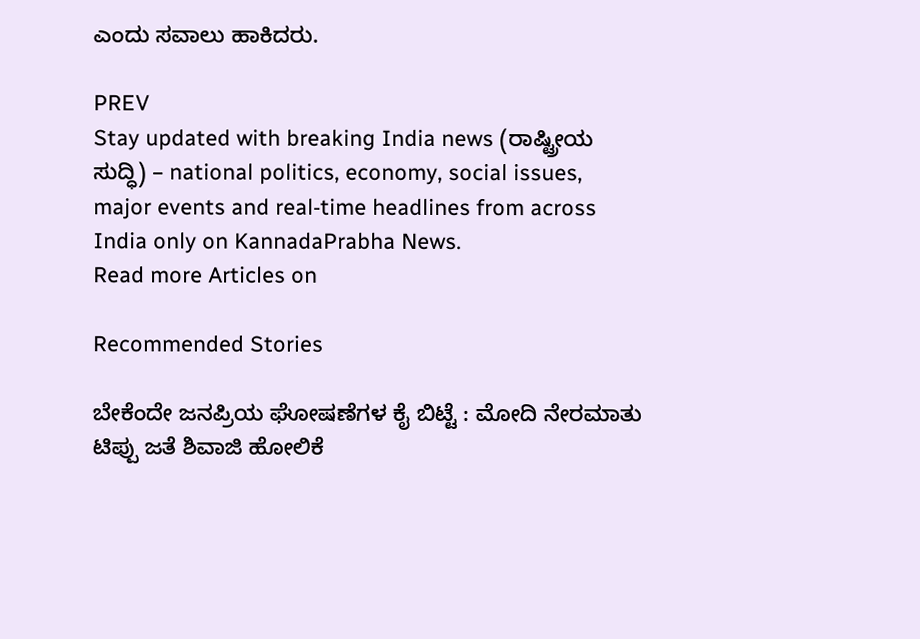ಎಂದು ಸವಾಲು ಹಾಕಿದರು.

PREV
Stay updated with breaking India news (ರಾಷ್ಟ್ರೀಯ ಸುದ್ಧಿ) – national politics, economy, social issues, major events and real‑time headlines from across India only on KannadaPrabha News.
Read more Articles on

Recommended Stories

ಬೇಕೆಂದೇ ಜನಪ್ರಿಯ ಘೋಷಣೆಗಳ ಕೈ ಬಿಟ್ಟೆ : ಮೋದಿ ನೇರಮಾತು
ಟಿಪ್ಪು ಜತೆ ಶಿವಾಜಿ ಹೋಲಿಕೆ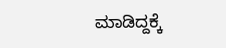ಮಾಡಿದ್ದಕ್ಕೆ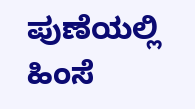ಪುಣೆಯಲ್ಲಿ ಹಿಂಸೆ